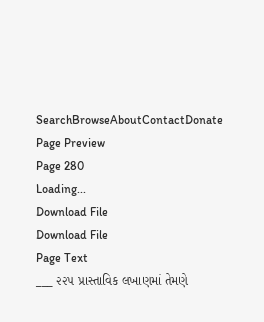SearchBrowseAboutContactDonate
Page Preview
Page 280
Loading...
Download File
Download File
Page Text
___ ૨૨૫ પ્રાસ્તાવિક લખાણમાં તેમણે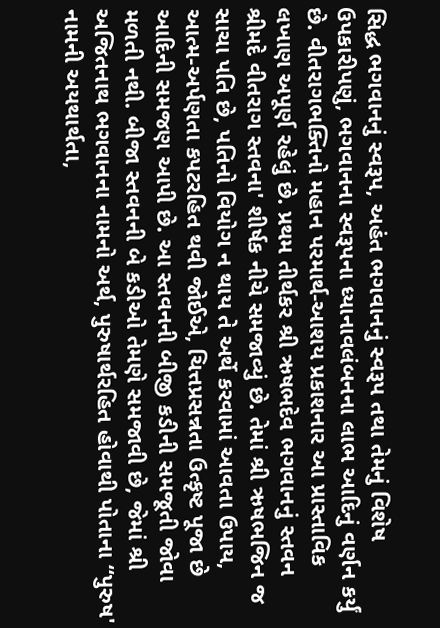સિદ્ધ ભગવાનનું સ્વરૂપ, અહંત ભગવાનનું સ્વરૂપ તથા તેમનું વિશેષ ઉપકારીપણું, ભગવાનના સ્વરૂપના ધ્યાનાવલંબનના લાભ આદિનું વર્ણન કર્યું છે. વીતરાગભક્તિનો મહાન પરમાર્થ-આશય પ્રકાશનાર આ પ્રાસ્તાવિક લખાણ અપૂર્ણ રહેલું છે. પ્રથમ તીર્થકર શ્રી ઋષભદેવ ભગવાનનું સ્તવન શ્રીમદે વીતરાગ સ્તવના' શીર્ષક નીચે સમજાવ્યું છે. તેમાં શ્રી ઋષભજિન જ સાચા પતિ છે, પતિનો વિયોગ ન થાય તે અર્થે કરવામાં આવતા ઉપાય, આત્મ-અર્પણતા કપટરહિત થવી જોઈએ, ચિત્તપ્રસન્નતા ઉત્કૃષ્ટ પૂજા છે આદિની સમજણ આપી છે. આ સ્તવનની બીજી કડીની સમજૂતી જોવા મળતી નથી. બીજા સ્તવનની બે કડીઓ તેમણે સમજાવી છે, જેમાં શ્રી અજિતનાથ ભગવાનના નામનો અર્થ, પુરુષાર્થરહિત હોવાથી પોતાના “પુરુષ' નામની અયથાર્થતા,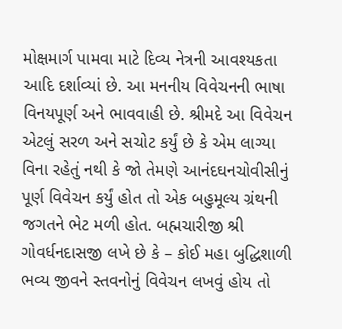મોક્ષમાર્ગ પામવા માટે દિવ્ય નેત્રની આવશ્યકતા આદિ દર્શાવ્યાં છે. આ મનનીય વિવેચનની ભાષા વિનયપૂર્ણ અને ભાવવાહી છે. શ્રીમદે આ વિવેચન એટલું સરળ અને સચોટ કર્યું છે કે એમ લાગ્યા વિના રહેતું નથી કે જો તેમણે આનંદઘનચોવીસીનું પૂર્ણ વિવેચન કર્યું હોત તો એક બહુમૂલ્ય ગ્રંથની જગતને ભેટ મળી હોત. બહ્મચારીજી શ્રી ગોવર્ધનદાસજી લખે છે કે – કોઈ મહા બુદ્ધિશાળી ભવ્ય જીવને સ્તવનોનું વિવેચન લખવું હોય તો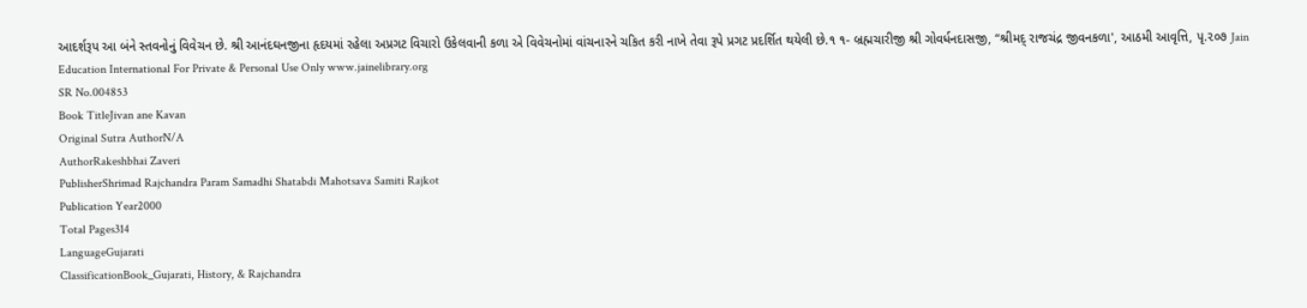આદર્શરૂપ આ બંને સ્તવનોનું વિવેચન છે. શ્રી આનંદઘનજીના હૃદયમાં રહેલા અપ્રગટ વિચારો ઉકેલવાની કળા એ વિવેચનોમાં વાંચનારને ચકિત કરી નાખે તેવા રૂપે પ્રગટ પ્રદર્શિત થયેલી છે.૧ ૧- બ્રહ્મચારીજી શ્રી ગોવર્ધનદાસજી, “શ્રીમદ્ રાજચંદ્ર જીવનકળા', આઠમી આવૃત્તિ, પૃ.૨૦૭ Jain Education International For Private & Personal Use Only www.jainelibrary.org
SR No.004853
Book TitleJivan ane Kavan
Original Sutra AuthorN/A
AuthorRakeshbhai Zaveri
PublisherShrimad Rajchandra Param Samadhi Shatabdi Mahotsava Samiti Rajkot
Publication Year2000
Total Pages314
LanguageGujarati
ClassificationBook_Gujarati, History, & Rajchandra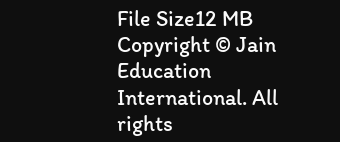File Size12 MB
Copyright © Jain Education International. All rights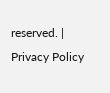reserved. | Privacy Policy